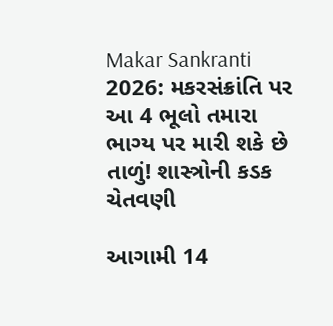Makar Sankranti 2026: મકરસંક્રાંતિ પર આ 4 ભૂલો તમારા ભાગ્ય પર મારી શકે છે તાળું! શાસ્ત્રોની કડક ચેતવણી

આગામી 14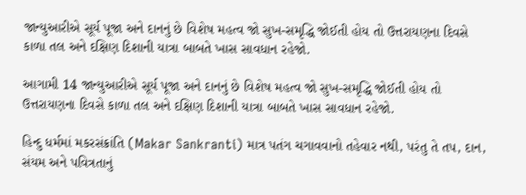જાન્યુઆરીએ સૂર્ય પૂજા અને દાનનું છે વિશેષ મહત્વ જો સુખ-સમૃદ્ધિ જોઈતી હોય તો ઉત્તરાયણના દિવસે કાળા તલ અને દક્ષિણ દિશાની યાત્રા બાબતે ખાસ સાવધાન રહેજો.

આગામી 14 જાન્યુઆરીએ સૂર્ય પૂજા અને દાનનું છે વિશેષ મહત્વ જો સુખ-સમૃદ્ધિ જોઈતી હોય તો ઉત્તરાયણના દિવસે કાળા તલ અને દક્ષિણ દિશાની યાત્રા બાબતે ખાસ સાવધાન રહેજો.

હિન્દુ ધર્મમાં મકરસંક્રાંતિ (Makar Sankranti) માત્ર પતંગ ચગાવવાનો તહેવાર નથી, પરંતુ તે તપ, દાન, સંયમ અને પવિત્રતાનું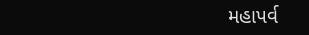મહાપર્વ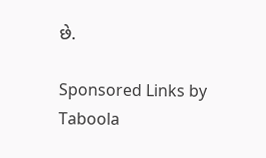છે.

Sponsored Links by Taboola